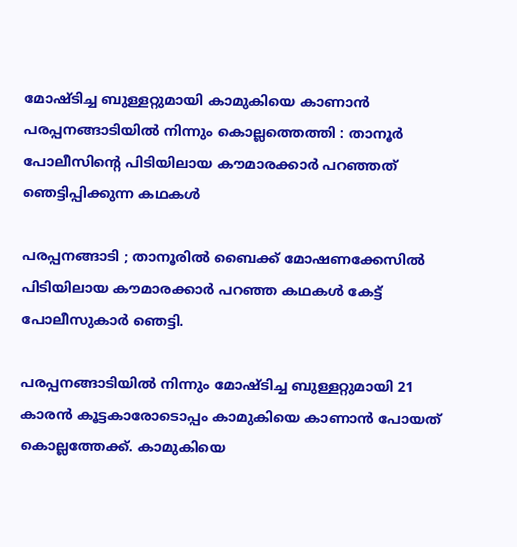മോഷ്ടിച്ച ബുള്ളറ്റുമായി കാമുകിയെ കാണാന്‍ പരപ്പനങ്ങാടിയില്‍ നിന്നും കൊല്ലത്തെത്തി : താനൂര്‍ പോലീസിന്റെ പിടിയിലായ കൗമാരക്കാര്‍ പറഞ്ഞത് ഞെട്ടിപ്പിക്കുന്ന കഥകള്‍

പരപ്പനങ്ങാടി ; താനൂരില്‍ ബൈക്ക് മോഷണക്കേസില്‍ പിടിയിലായ കൗമാരക്കാര്‍ പറഞ്ഞ കഥകള്‍ കേട്ട് പോലീസുകാര്‍ ഞെട്ടി.

പരപ്പനങ്ങാടിയില്‍ നിന്നും മോഷ്ടിച്ച ബുള്ളറ്റുമായി 21 കാരന്‍ കൂട്ടകാരോടൊപ്പം കാമുകിയെ കാണാന്‍ പോയത് കൊല്ലത്തേക്ക്. കാമുകിയെ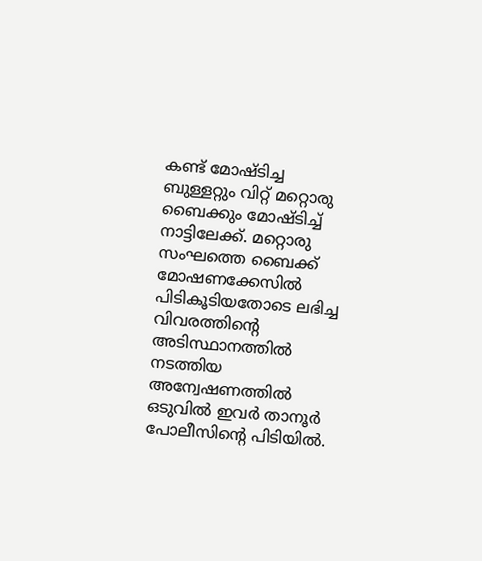കണ്ട് മോഷ്ടിച്ച ബുള്ളറ്റും വിറ്റ് മറ്റൊരു ബൈക്കും മോഷ്ടിച്ച് നാട്ടിലേക്ക്. മറ്റൊരു സംഘത്തെ ബൈക്ക് മോഷണക്കേസില്‍ പിടികൂടിയതോടെ ലഭിച്ച വിവരത്തിന്റെ അടിസ്ഥാനത്തില്‍ നടത്തിയ അന്വേഷണത്തില്‍ ഒടുവില്‍ ഇവര്‍ താനൂര്‍ പോലീസിന്റെ പിടിയില്‍.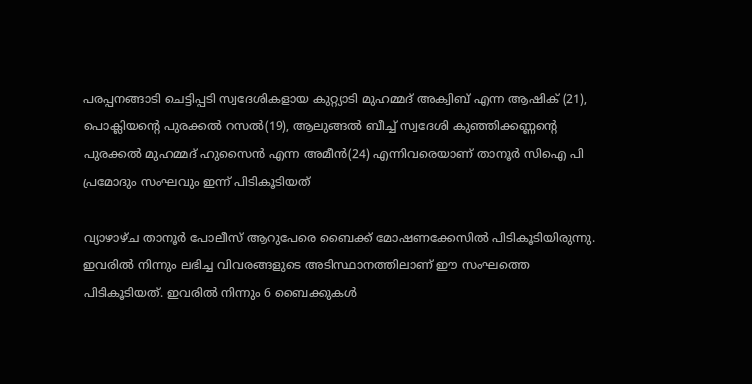പരപ്പനങ്ങാടി ചെട്ടിപ്പടി സ്വദേശികളായ കുറ്റ്യാടി മുഹമ്മദ് അക്വിബ് എന്ന ആഷിക് (21), പൊക്ലിയന്റെ പുരക്കല്‍ റസല്‍(19), ആലുങ്ങല്‍ ബീച്ച് സ്വദേശി കുഞ്ഞിക്കണ്ണന്റെ പുരക്കല്‍ മുഹമ്മദ് ഹുസൈന്‍ എന്ന അമീന്‍(24) എന്നിവരെയാണ് താനൂര്‍ സിഐ പി പ്രമോദും സംഘവും ഇന്ന് പിടികൂടിയത്

വ്യാഴാഴ്ച താനൂര്‍ പോലീസ് ആറുപേരെ ബൈക്ക് മോഷണക്കേസില്‍ പിടികൂടിയിരുന്നു. ഇവരില്‍ നിന്നും ലഭിച്ച വിവരങ്ങളുടെ അടിസ്ഥാനത്തിലാണ് ഈ സംഘത്തെ പിടികൂടിയത്. ഇവരില്‍ നിന്നും 6 ബൈക്കുകള്‍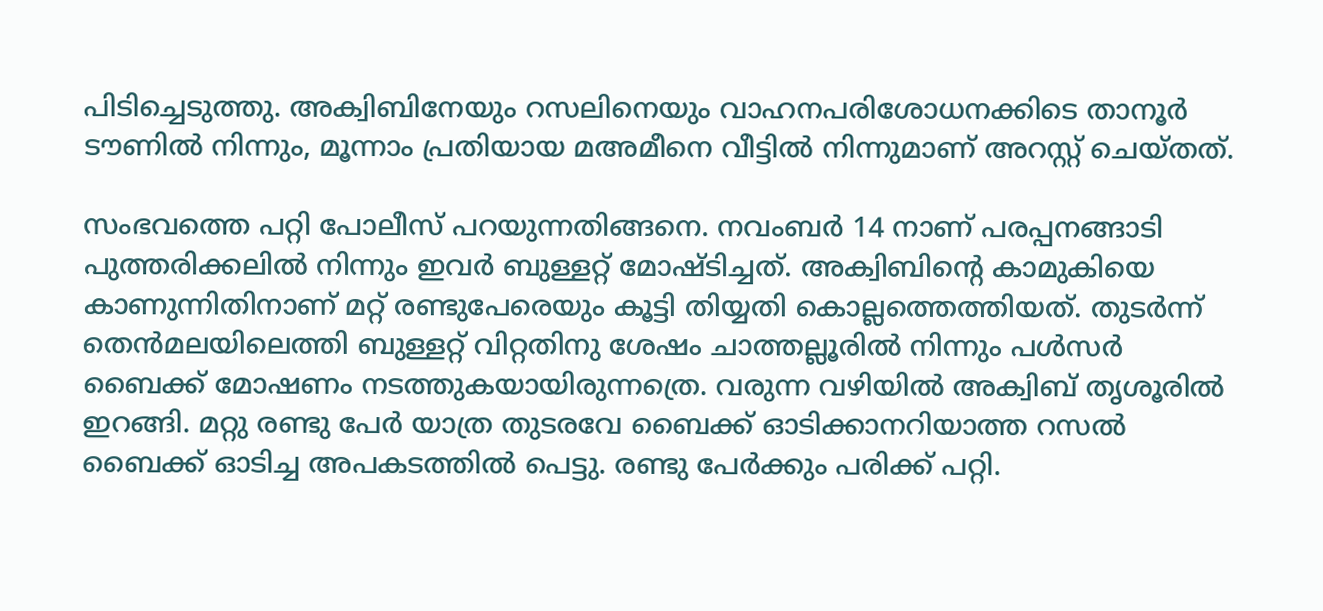പിടിച്ചെടുത്തു. അക്വിബിനേയും റസലിനെയും വാഹനപരിശോധനക്കിടെ താനൂര്‍ ടൗണില്‍ നിന്നും, മൂന്നാം പ്രതിയായ മഅമീനെ വീട്ടില്‍ നിന്നുമാണ് അറസ്റ്റ് ചെയ്തത്.

സംഭവത്തെ പറ്റി പോലീസ് പറയുന്നതിങ്ങനെ. നവംബര്‍ 14 നാണ് പരപ്പനങ്ങാടി പുത്തരിക്കലില്‍ നിന്നും ഇവര്‍ ബുള്ളറ്റ് മോഷ്ടിച്ചത്. അക്വിബിന്റെ കാമുകിയെ കാണുന്നിതിനാണ് മറ്റ് രണ്ടുപേരെയും കൂട്ടി തിയ്യതി കൊല്ലത്തെത്തിയത്. തുടര്‍ന്ന് തെന്‍മലയിലെത്തി ബുള്ളറ്റ് വിറ്റതിനു ശേഷം ചാത്തല്ലൂരില്‍ നിന്നും പള്‍സര്‍ ബൈക്ക് മോഷണം നടത്തുകയായിരുന്നത്രെ. വരുന്ന വഴിയില്‍ അക്വിബ് തൃശൂരില്‍ ഇറങ്ങി. മറ്റു രണ്ടു പേര്‍ യാത്ര തുടരവേ ബൈക്ക് ഓടിക്കാനറിയാത്ത റസല്‍ ബൈക്ക് ഓടിച്ച അപകടത്തില്‍ പെട്ടു. രണ്ടു പേര്‍ക്കും പരിക്ക് പറ്റി.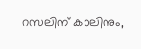റസലിന് കാലിനും,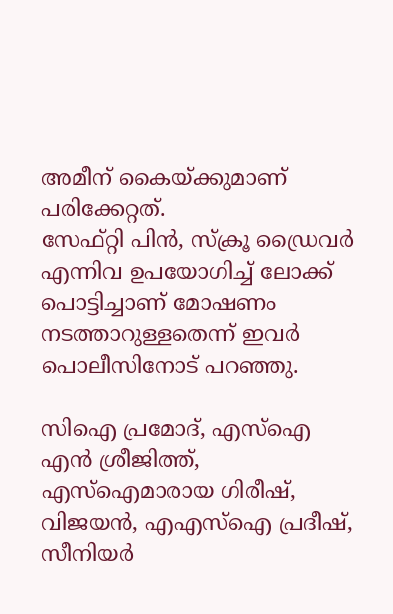അമീന് കൈയ്ക്കുമാണ് പരിക്കേറ്റത്.
സേഫ്റ്റി പിന്‍, സ്‌ക്രൂ ഡ്രൈവര്‍ എന്നിവ ഉപയോഗിച്ച് ലോക്ക് പൊട്ടിച്ചാണ് മോഷണം നടത്താറുള്ളതെന്ന് ഇവര്‍ പൊലീസിനോട് പറഞ്ഞു.

സിഐ പ്രമോദ്, എസ്‌ഐ എന്‍ ശ്രീജിത്ത്, എസ്‌ഐമാരായ ഗിരീഷ്, വിജയന്‍, എഎസ്‌ഐ പ്രദീഷ്, സീനിയര്‍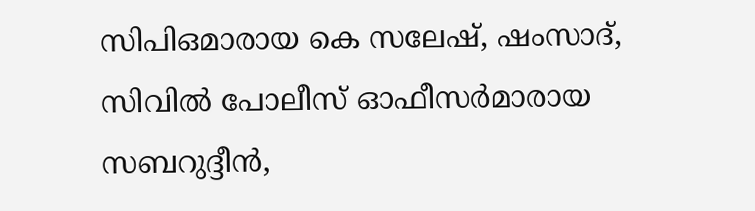സിപിഒമാരായ കെ സലേഷ്, ഷംസാദ്, സിവില്‍ പോലീസ് ഓഫീസര്‍മാരായ സബറുദ്ദീന്‍,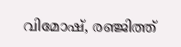വിമോഷ്, രഞ്ജിത്ത്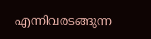എന്നിവരടങ്ങുന്ന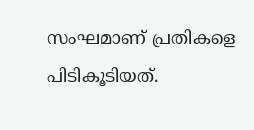സംഘമാണ് പ്രതികളെ പിടികൂടിയത്.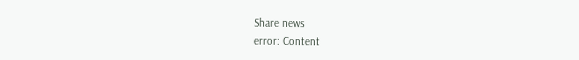Share news
error: Content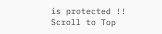is protected !!
Scroll to Top